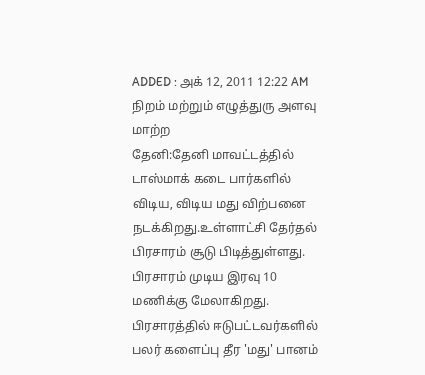ADDED : அக் 12, 2011 12:22 AM
நிறம் மற்றும் எழுத்துரு அளவு மாற்ற
தேனி:தேனி மாவட்டத்தில் டாஸ்மாக் கடை பார்களில் விடிய, விடிய மது விற்பனை நடக்கிறது.உள்ளாட்சி தேர்தல் பிரசாரம் சூடு பிடித்துள்ளது.
பிரசாரம் முடிய இரவு 10 மணிக்கு மேலாகிறது. பிரசாரத்தில் ஈடுபட்டவர்களில் பலர் களைப்பு தீர 'மது' பானம்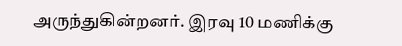அருந்துகின்றனர். இரவு 10 மணிக்கு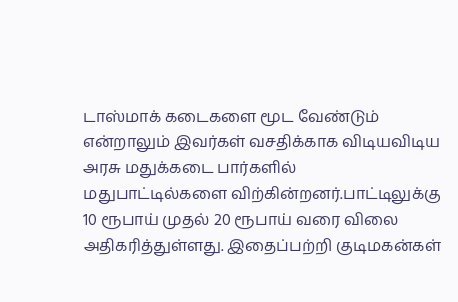டாஸ்மாக் கடைகளை மூட வேண்டும் என்றாலும் இவர்கள் வசதிக்காக விடியவிடிய அரசு மதுக்கடை பார்களில் மதுபாட்டில்களை விற்கின்றனர்.பாட்டிலுக்கு 10 ரூபாய் முதல் 20 ரூபாய் வரை விலை அதிகரித்துள்ளது. இதைப்பற்றி குடிமகன்கள்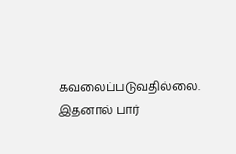கவலைப்படுவதில்லை. இதனால் பார்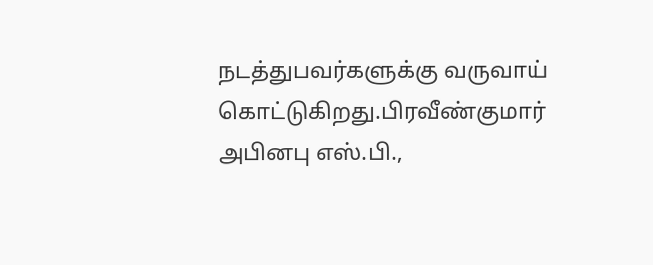நடத்துபவர்களுக்கு வருவாய் கொட்டுகிறது.பிரவீண்குமார் அபினபு எஸ்.பி.,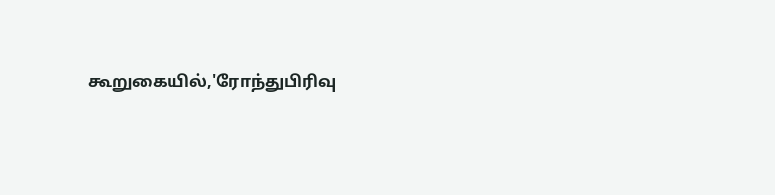கூறுகையில்,'ரோந்துபிரிவு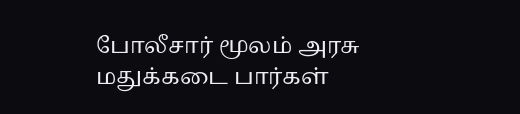போலீசார் மூலம் அரசு மதுக்கடை பார்கள்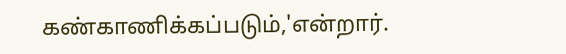கண்காணிக்கப்படும்,'என்றார்.